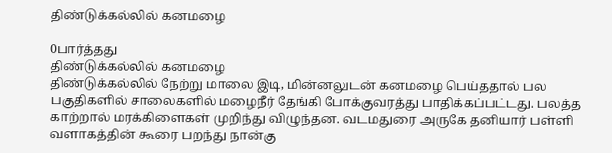திண்டுக்கல்லில் கனமழை

0பார்த்தது
திண்டுக்கல்லில் கனமழை
திண்டுக்கல்லில் நேற்று மாலை இடி, மின்னலுடன் கனமழை பெய்ததால் பல பகுதிகளில் சாலைகளில் மழைநீர் தேங்கி போக்குவரத்து பாதிக்கப்பட்டது. பலத்த காற்றால் மரக்கிளைகள் முறிந்து விழுந்தன. வடமதுரை அருகே தனியார் பள்ளி வளாகத்தின் கூரை பறந்து நான்கு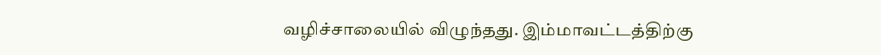வழிச்சாலையில் விழுந்தது. இம்மாவட்டத்திற்கு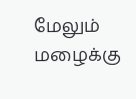மேலும் மழைக்கு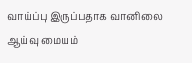வாய்ப்பு இருப்பதாக வானிலை ஆய்வு மையம்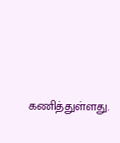கணித்துள்ளது.